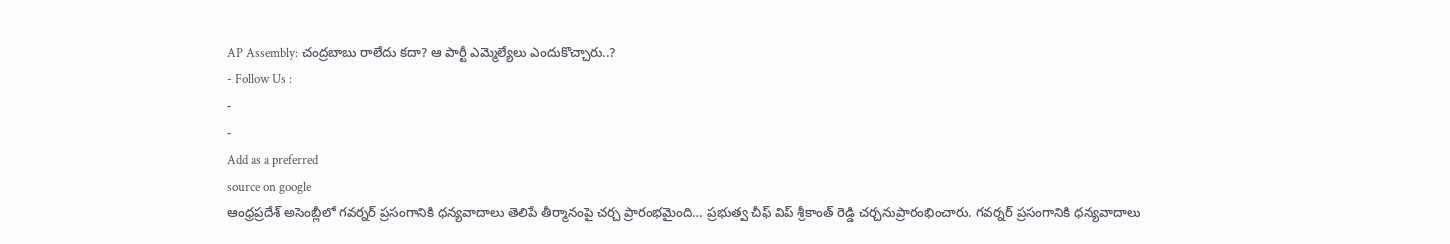AP Assembly: చంద్రబాబు రాలేదు కదా? ఆ పార్టీ ఎమ్మెల్యేలు ఎందుకొచ్చారు..?
- Follow Us :
-
-
Add as a preferred
source on google
ఆంధ్రప్రదేశ్ అసెంబ్లీలో గవర్నర్ ప్రసంగానికి ధన్యవాదాలు తెలిపే తీర్మానంపై చర్చ ప్రారంభమైంది… ప్రభుత్వ చీఫ్ విప్ శ్రీకాంత్ రెడ్డి చర్చనుప్రారంభించారు. గవర్నర్ ప్రసంగానికి ధన్యవాదాలు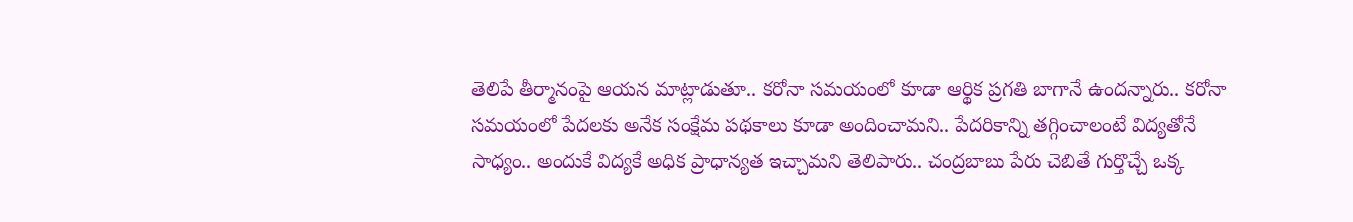తెలిపే తీర్మానంపై ఆయన మాట్లాడుతూ.. కరోనా సమయంలో కూడా ఆర్థిక ప్రగతి బాగానే ఉందన్నారు.. కరోనా సమయంలో పేదలకు అనేక సంక్షేమ పథకాలు కూడా అందించామని.. పేదరికాన్ని తగ్గించాలంటే విద్యతోనే సాధ్యం.. అందుకే విద్యకే అధిక ప్రాధాన్యత ఇచ్చామని తెలిపారు.. చంద్రబాబు పేరు చెబితే గుర్తొచ్చే ఒక్క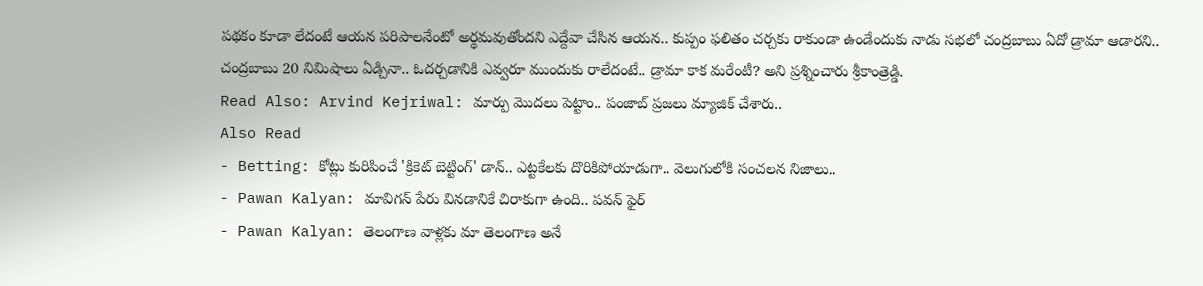పథకం కూడా లేదంటే ఆయన పరిపాలనేంటో అర్థమవుతోందని ఎద్దేవా చేసిన ఆయన.. కుప్పం ఫలితం చర్చకు రాకుండా ఉండేందుకు నాడు సభలో చంద్రబాబు ఏదో డ్రామా ఆడారని.. చంద్రబాబు 20 నిమిషాలు ఏడ్చినా.. ఓదర్చడానికి ఎవ్వరూ ముందుకు రాలేదంటే.. డ్రామా కాక మరేంటీ? అని ప్రశ్నించారు శ్రీకాంత్రెడ్డి.
Read Also: Arvind Kejriwal: మార్పు మొదలు పెట్టాం.. పంజాబ్ ప్రజలు మ్యాజిక్ చేశారు..
Also Read
- Betting: కోట్లు కురిపించే 'క్రికెట్ బెట్టింగ్' డాన్.. ఎట్టకేలకు దొరికిపోయాడుగా.. వెలుగులోకి సంచలన నిజాలు..
- Pawan Kalyan: మావిగన్ పేరు వినడానికే చిరాకుగా ఉంది.. పవన్ ఫైర్
- Pawan Kalyan: తెలంగాణ వాళ్లకు మా తెలంగాణ అనే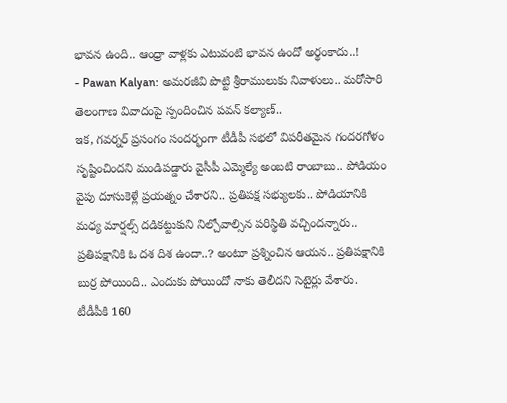భావన ఉంది.. ఆంధ్రా వాళ్లకు ఎటువంటి భావన ఉందో అర్థంకాదు..!
- Pawan Kalyan: అమరజీవి పొట్టి శ్రీరాములుకు నివాళులు.. మరోసారి తెలంగాణ వివాదంపై స్పందించిన పవన్ కల్యాణ్..
ఇక, గవర్నర్ ప్రసంగం సందర్భంగా టీడీపీ సభలో విపరీతమైన గందరగోళం సృష్టించిందని మండిపడ్డారు వైసీపీ ఎమ్మెల్యే అంబటి రాంబాబు.. పోడియం వైపు దూసుకెళ్లే ప్రయత్నం చేశారని.. ప్రతిపక్ష సభ్యులకు.. పోడియానికి మధ్య మార్షల్స్ దడికట్టుకుని నిల్చోవాల్సిన పరిస్థితి వచ్చిందన్నారు.. ప్రతిపక్షానికి ఓ దశ దిశ ఉందా..? అంటూ ప్రశ్నించిన ఆయన.. ప్రతిపక్షానికి బుర్ర పోయింది.. ఎందుకు పోయిందో నాకు తెలీదని సెటైర్లు వేశారు. టీడీపీకి 160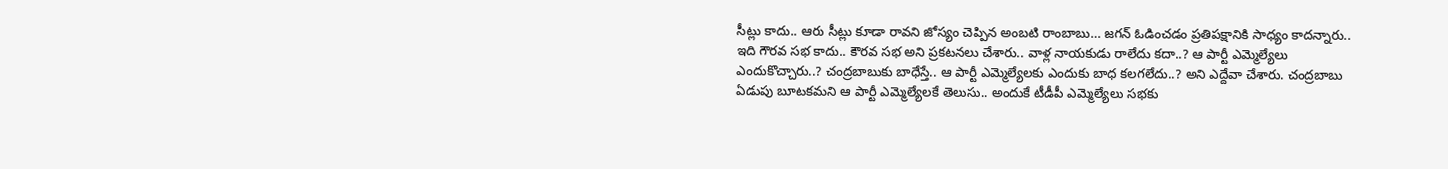సీట్లు కాదు.. ఆరు సీట్లు కూడా రావని జోస్యం చెప్పిన అంబటి రాంబాబు… జగన్ ఓడించడం ప్రతిపక్షానికి సాధ్యం కాదన్నారు.. ఇది గౌరవ సభ కాదు.. కౌరవ సభ అని ప్రకటనలు చేశారు.. వాళ్ల నాయకుడు రాలేదు కదా..? ఆ పార్టీ ఎమ్మెల్యేలు ఎందుకొచ్చారు..? చంద్రబాబుకు బాధేస్తే.. ఆ పార్టీ ఎమ్మెల్యేలకు ఎందుకు బాధ కలగలేదు..? అని ఎద్దేవా చేశారు. చంద్రబాబు ఏడుపు బూటకమని ఆ పార్టీ ఎమ్మెల్యేలకే తెలుసు.. అందుకే టీడీపీ ఎమ్మెల్యేలు సభకు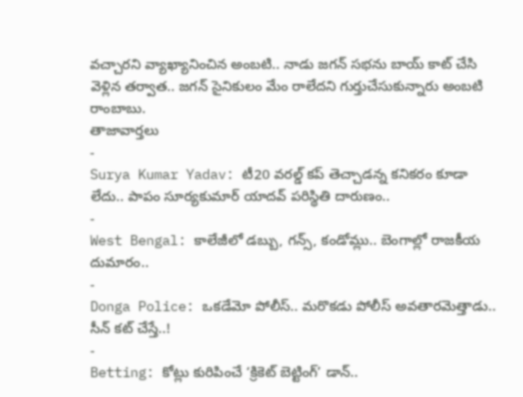వచ్చారని వ్యాఖ్యానించిన అంబటి.. నాడు జగన్ సభను బాయ్ కాట్ చేసి వెళ్లిన తర్వాత.. జగన్ సైనికులం మేం రాలేదని గుర్తుచేసుకున్నారు అంబటి రాంబాబు.
తాజావార్తలు
-
Surya Kumar Yadav: టీ20 వరల్డ్ కప్ తెచ్చాడన్న కనికరం కూడా లేదు.. పాపం సూర్యకుమార్ యాదవ్ పరిస్థితి దారుణం..
-
West Bengal: కాలేజీలో డబ్బు, గన్స్, కండోమ్లు.. బెంగాల్లో రాజకీయ దుమారం..
-
Donga Police: ఒకడేమో పోలీస్.. మరొకడు పోలీస్ అవతారమెత్తాడు.. సీన్ కట్ చేస్తే..!
-
Betting: కోట్లు కురిపించే ‘క్రికెట్ బెట్టింగ్’ డాన్..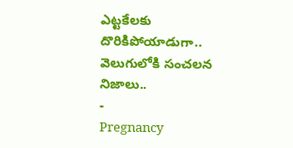ఎట్టకేలకు దొరికిపోయాడుగా.. వెలుగులోకి సంచలన నిజాలు..
-
Pregnancy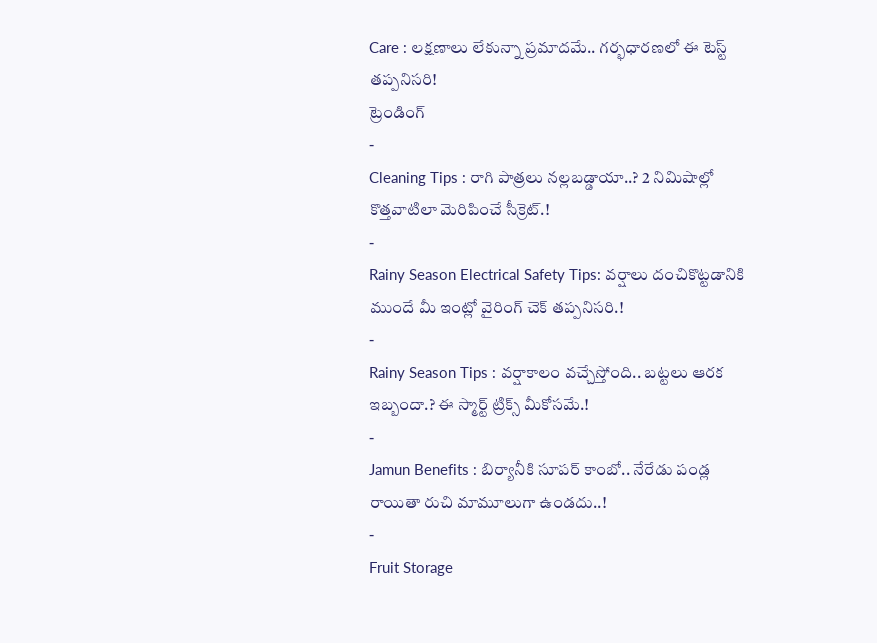Care : లక్షణాలు లేకున్నా ప్రమాదమే.. గర్భధారణలో ఈ టెస్ట్ తప్పనిసరి!
ట్రెండింగ్
-
Cleaning Tips : రాగి పాత్రలు నల్లబడ్డాయా..? 2 నిమిషాల్లో కొత్తవాటిలా మెరిపించే సీక్రెట్.!
-
Rainy Season Electrical Safety Tips: వర్షాలు దంచికొట్టడానికి ముందే మీ ఇంట్లో వైరింగ్ చెక్ తప్పనిసరి.!
-
Rainy Season Tips : వర్షాకాలం వచ్చేస్తోంది.. బట్టలు ఆరక ఇబ్బందా.? ఈ స్మార్ట్ ట్రిక్స్ మీకోసమే.!
-
Jamun Benefits : బిర్యానీకి సూపర్ కాంబో.. నేరేడు పండ్ల రాయితా రుచి మామూలుగా ఉండదు..!
-
Fruit Storage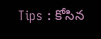Tips : కోసిన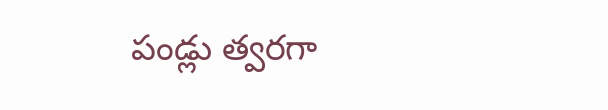పండ్లు త్వరగా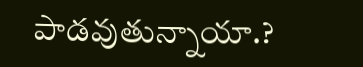పాడవుతున్నాయా.?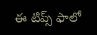ఈ టిప్స్ ఫాలో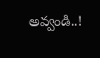అవ్వండి..!